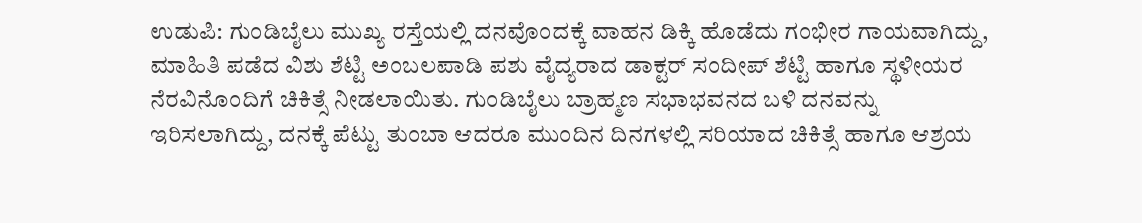ಉಡುಪಿ: ಗುಂಡಿಬೈಲು ಮುಖ್ಯ ರಸ್ತೆಯಲ್ಲಿ ದನವೊಂದಕ್ಕೆ ವಾಹನ ಡಿಕ್ಕಿ ಹೊಡೆದು ಗಂಭೀರ ಗಾಯವಾಗಿದ್ದು, ಮಾಹಿತಿ ಪಡೆದ ವಿಶು ಶೆಟ್ಟಿ ಅಂಬಲಪಾಡಿ ಪಶು ವೈದ್ಯರಾದ ಡಾಕ್ಟರ್ ಸಂದೀಪ್ ಶೆಟ್ಟಿ ಹಾಗೂ ಸ್ಥಳೀಯರ ನೆರವಿನೊಂದಿಗೆ ಚಿಕಿತ್ಸೆ ನೀಡಲಾಯಿತು. ಗುಂಡಿಬೈಲು ಬ್ರಾಹ್ಮಣ ಸಭಾಭವನದ ಬಳಿ ದನವನ್ನು ಇರಿಸಲಾಗಿದ್ದು, ದನಕ್ಕೆ ಪೆಟ್ಟು ತುಂಬಾ ಆದರೂ ಮುಂದಿನ ದಿನಗಳಲ್ಲಿ ಸರಿಯಾದ ಚಿಕಿತ್ಸೆ ಹಾಗೂ ಆಶ್ರಯ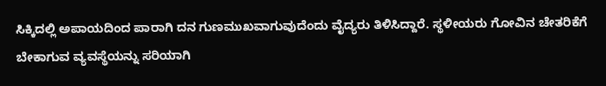ಸಿಕ್ಕಿದಲ್ಲಿ ಅಪಾಯದಿಂದ ಪಾರಾಗಿ ದನ ಗುಣಮುಖವಾಗುವುದೆಂದು ವೈದ್ಯರು ತಿಳಿಸಿದ್ದಾರೆ. ಸ್ಥಳೀಯರು ಗೋವಿನ ಚೇತರಿಕೆಗೆ ಬೇಕಾಗುವ ವ್ಯವಸ್ಥೆಯನ್ನು ಸರಿಯಾಗಿ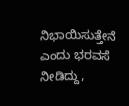ನಿಭಾಯಿಸುತ್ತೇನೆ ಎಂದು ಭರವಸೆ ನೀಡಿದ್ದು,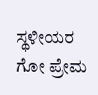ಸ್ಥಳೀಯರ ಗೋ ಪ್ರೇಮ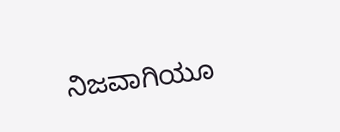ನಿಜವಾಗಿಯೂ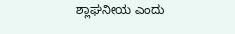ಶ್ಲಾಘನೀಯ ಎಂದು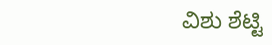ವಿಶು ಶೆಟ್ಟಿ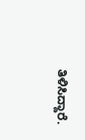ತಿಳಿಸಿದ್ದಾರೆ.